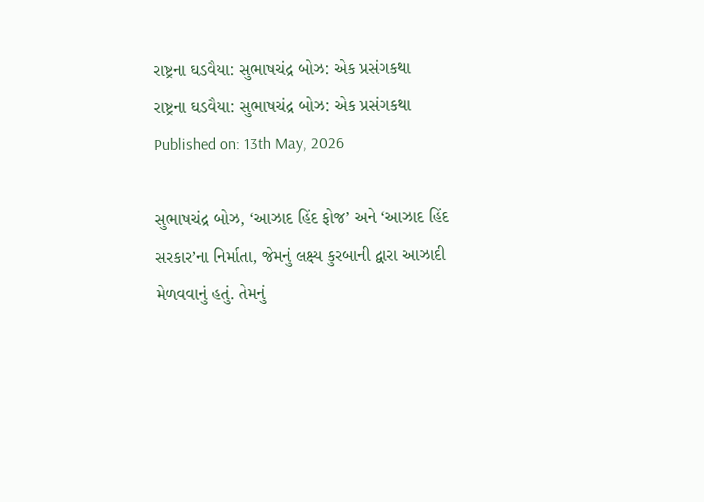રાષ્ટ્રના ઘડવૈયા: સુભાષચંદ્ર બોઝ: એક પ્રસંગકથા
રાષ્ટ્રના ઘડવૈયા: સુભાષચંદ્ર બોઝ: એક પ્રસંગકથા
Published on: 13th May, 2026

સુભાષચંદ્ર બોઝ, ‘આઝાદ હિંદ ફોજ’ અને ‘આઝાદ હિંદ સરકાર’ના નિર્માતા, જેમનું લક્ષ્ય કુરબાની દ્વારા આઝાદી મેળવવાનું હતું. તેમનું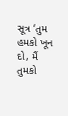સૂત્ર ‘તુમ હમકો ખૂન દો, મૈં તુમકો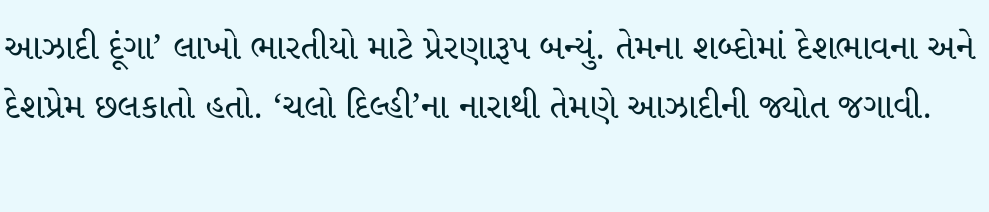આઝાદી દૂંગા’ લાખો ભારતીયો માટે પ્રેરણારૂપ બન્યું. તેમના શબ્દોમાં દેશભાવના અને દેશપ્રેમ છલકાતો હતો. ‘ચલો દિલ્હી’ના નારાથી તેમણે આઝાદીની જ્યોત જગાવી.